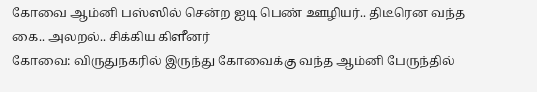கோவை ஆம்னி பஸ்ஸில் சென்ற ஐடி பெண் ஊழியர்.. திடீரென வந்த கை.. அலறல்.. சிக்கிய கிளீனர்
கோவை: விருதுநகரில் இருந்து கோவைக்கு வந்த ஆம்னி பேருந்தில்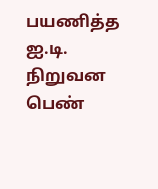பயணித்த ஐ.டி. நிறுவன பெண்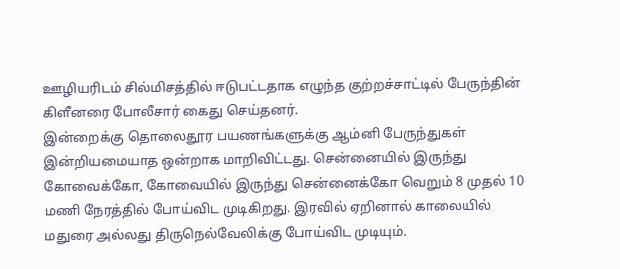ஊழியரிடம் சில்மிசத்தில் ஈடுபட்டதாக எழுந்த குற்றச்சாட்டில் பேருந்தின் கிளீனரை போலீசார் கைது செய்தனர்.
இன்றைக்கு தொலைதூர பயணங்களுக்கு ஆம்னி பேருந்துகள் இன்றியமையாத ஒன்றாக மாறிவிட்டது. சென்னையில் இருந்து கோவைக்கோ, கோவையில் இருந்து சென்னைக்கோ வெறும் 8 முதல் 10 மணி நேரத்தில் போய்விட முடிகிறது. இரவில் ஏறினால் காலையில் மதுரை அல்லது திருநெல்வேலிக்கு போய்விட முடியும்.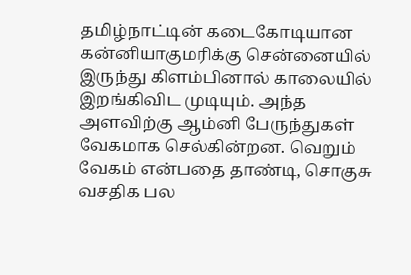தமிழ்நாட்டின் கடைகோடியான கன்னியாகுமரிக்கு சென்னையில் இருந்து கிளம்பினால் காலையில் இறங்கிவிட முடியும். அந்த அளவிற்கு ஆம்னி பேருந்துகள் வேகமாக செல்கின்றன. வெறும் வேகம் என்பதை தாண்டி, சொகுசு வசதிக பல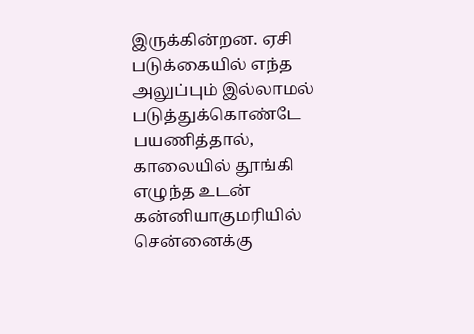இருக்கின்றன. ஏசி படுக்கையில் எந்த அலுப்பும் இல்லாமல் படுத்துக்கொண்டே பயணித்தால், காலையில் தூங்கி எழுந்த உடன் கன்னியாகுமரியில் சென்னைக்கு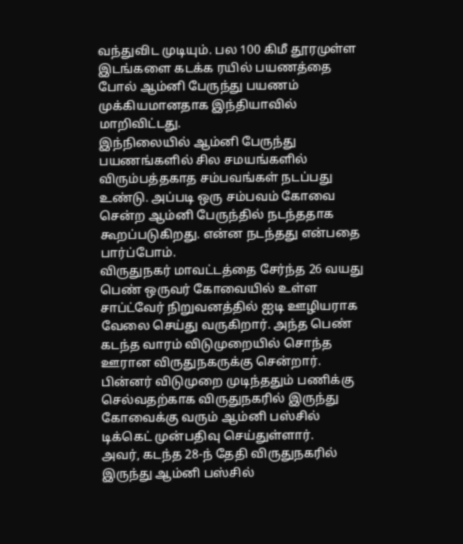வந்துவிட முடியும். பல 100 கிமீ தூரமுள்ள இடங்களை கடக்க ரயில் பயணத்தை போல் ஆம்னி பேருந்து பயணம் முக்கியமானதாக இந்தியாவில் மாறிவிட்டது.
இந்நிலையில் ஆம்னி பேருந்து பயணங்களில் சில சமயங்களில் விரும்பத்தகாத சம்பவங்கள் நடப்பது உண்டு. அப்படி ஒரு சம்பவம் கோவை சென்ற ஆம்னி பேருந்தில் நடந்ததாக கூறப்படுகிறது. என்ன நடந்தது என்பதை பார்ப்போம்.
விருதுநகர் மாவட்டத்தை சேர்ந்த 26 வயது பெண் ஒருவர் கோவையில் உள்ள சாப்ட்வேர் நிறுவனத்தில் ஐடி ஊழியராக வேலை செய்து வருகிறார். அந்த பெண் கடந்த வாரம் விடுமுறையில் சொந்த ஊரான விருதுநகருக்கு சென்றார். பின்னர் விடுமுறை முடிந்ததும் பணிக்கு செல்வதற்காக விருதுநகரில் இருந்து கோவைக்கு வரும் ஆம்னி பஸ்சில் டிக்கெட் முன்பதிவு செய்துள்ளார்.
அவர், கடந்த 28-ந் தேதி விருதுநகரில் இருந்து ஆம்னி பஸ்சில்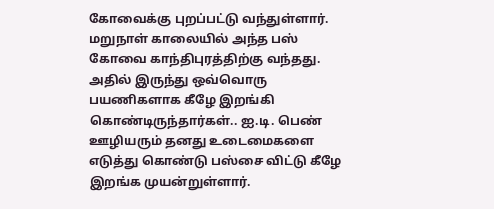கோவைக்கு புறப்பட்டு வந்துள்ளார். மறுநாள் காலையில் அந்த பஸ் கோவை காந்திபுரத்திற்கு வந்தது. அதில் இருந்து ஒவ்வொரு பயணிகளாக கீழே இறங்கி கொண்டிருந்தார்கள்.. ஐ.டி. பெண் ஊழியரும் தனது உடைமைகளை எடுத்து கொண்டு பஸ்சை விட்டு கீழே இறங்க முயன்றுள்ளார்.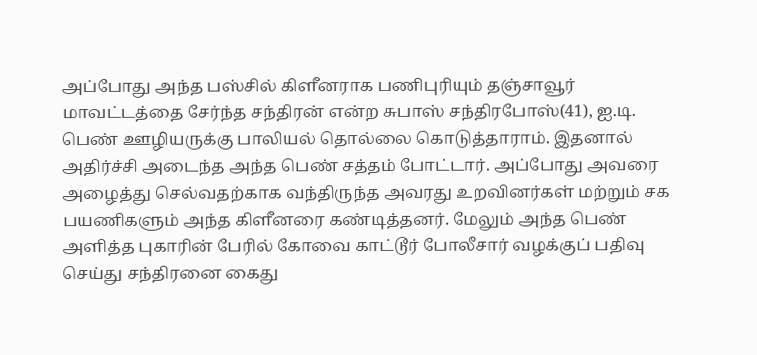அப்போது அந்த பஸ்சில் கிளீனராக பணிபுரியும் தஞ்சாவூர் மாவட்டத்தை சேர்ந்த சந்திரன் என்ற சுபாஸ் சந்திரபோஸ்(41), ஐ.டி. பெண் ஊழியருக்கு பாலியல் தொல்லை கொடுத்தாராம். இதனால் அதிர்ச்சி அடைந்த அந்த பெண் சத்தம் போட்டார். அப்போது அவரை அழைத்து செல்வதற்காக வந்திருந்த அவரது உறவினர்கள் மற்றும் சக பயணிகளும் அந்த கிளீனரை கண்டித்தனர். மேலும் அந்த பெண் அளித்த புகாரின் பேரில் கோவை காட்டூர் போலீசார் வழக்குப் பதிவு செய்து சந்திரனை கைது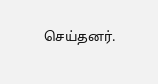செய்தனர்.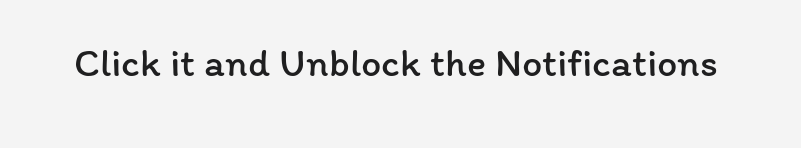Click it and Unblock the Notifications